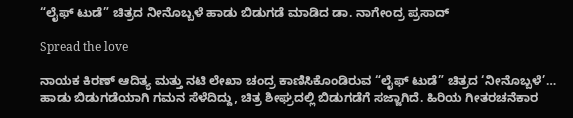“ಲೈಫ್ ಟುಡೆ” ಚಿತ್ರದ ನೀನೊಬ್ಬಳೆ ಹಾಡು ಬಿಡುಗಡೆ ಮಾಡಿದ ಡಾ. ನಾಗೇಂದ್ರ ಪ್ರಸಾದ್

Spread the love

ನಾಯಕ ಕಿರಣ್ ಆದಿತ್ಯ ಮತ್ತು ನಟಿ ಲೇಖಾ ಚಂದ್ರ ಕಾಣಿಸಿಕೊಂಡಿರುವ “ಲೈಫ್ ಟುಡೆ” ಚಿತ್ರದ ‘ನೀನೊಬ್ಬಳೆ’… ಹಾಡು ಬಿಡುಗಡೆಯಾಗಿ ಗಮನ ಸೆಳೆದಿದ್ದು, ಚಿತ್ರ ಶೀಘ್ರದಲ್ಲಿ ಬಿಡುಗಡೆಗೆ ಸಜ್ಜಾಗಿದೆ. ಹಿರಿಯ ಗೀತರಚನೆಕಾರ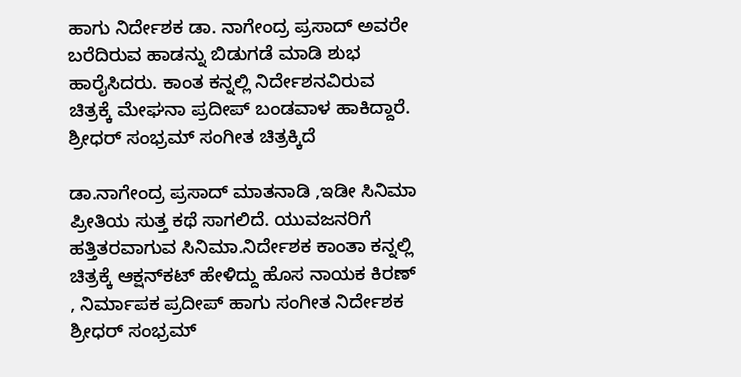ಹಾಗು ನಿರ್ದೇಶಕ ಡಾ. ನಾಗೇಂದ್ರ ಪ್ರಸಾದ್ ಅವರೇ ಬರೆದಿರುವ ಹಾಡನ್ನು ಬಿಡುಗಡೆ ಮಾಡಿ ಶುಭ ಹಾರೈಸಿದರು. ಕಾಂತ ಕನ್ನಲ್ಲಿ ನಿರ್ದೇಶನವಿರುವ ಚಿತ್ರಕ್ಕೆ ಮೇಘನಾ ಪ್ರದೀಪ್ ಬಂಡವಾಳ ಹಾಕಿದ್ದಾರೆ. ಶ್ರೀಧರ್ ಸಂಭ್ರಮ್ ಸಂಗೀತ ಚಿತ್ರಕ್ಕಿದೆ

ಡಾ.ನಾಗೇಂದ್ರ ಪ್ರಸಾದ್ ಮಾತನಾಡಿ ,ಇಡೀ ಸಿನಿಮಾ ಪ್ರೀತಿಯ ಸುತ್ತ ಕಥೆ ಸಾಗಲಿದೆ. ಯುವಜನರಿಗೆ ಹತ್ತಿತರವಾಗುವ ಸಿನಿಮಾ.ನಿರ್ದೇಶಕ ಕಾಂತಾ ಕನ್ನಲ್ಲಿ ಚಿತ್ರಕ್ಕೆ ಆಕ್ಷನ್‍ಕಟ್ ಹೇಳಿದ್ದು ಹೊಸ ನಾಯಕ ಕಿರಣ್ , ನಿರ್ಮಾಪಕ ಪ್ರದೀಪ್ ಹಾಗು ಸಂಗೀತ ನಿರ್ದೇಶಕ ಶ್ರೀಧರ್ ಸಂಭ್ರಮ್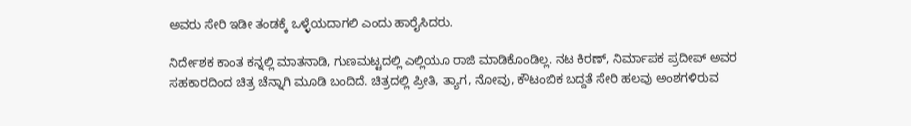ಅವರು ಸೇರಿ ಇಡೀ ತಂಡಕ್ಕೆ ಒಳ್ಳೆಯದಾಗಲಿ ಎಂದು ಹಾರೈಸಿದರು.

ನಿರ್ದೇಶಕ ಕಾಂತ ಕನ್ನಲ್ಲಿ ಮಾತನಾಡಿ, ಗುಣಮಟ್ಟದಲ್ಲಿ ಎಲ್ಲಿಯೂ ರಾಜಿ ಮಾಡಿಕೊಂಡಿಲ್ಲ. ನಟ ಕಿರಣ್, ನಿರ್ಮಾಪಕ ಪ್ರದೀಪ್ ಅವರ ಸಹಕಾರದಿಂದ ಚಿತ್ರ ಚೆನ್ನಾಗಿ ಮೂಡಿ ಬಂದಿದೆ. ಚಿತ್ರದಲ್ಲಿ ಪ್ರೀತಿ, ತ್ಯಾಗ, ನೋವು, ಕೌಟಂಬಿಕ ಬದ್ದತೆ ಸೇರಿ ಹಲವು ಅಂಶಗಳಿರುವ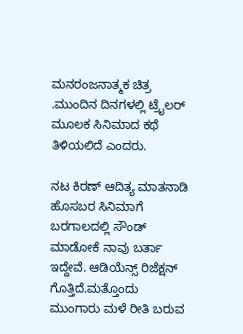ಮನರಂಜನಾತ್ಮಕ ಚಿತ್ರ .ಮುಂದಿನ ದಿನಗಳಲ್ಲಿ ಟ್ರೈಲರ್ ಮೂಲಕ ಸಿನಿಮಾದ ಕಥೆ ತಿಳಿಯಲಿದೆ ಎಂದರು.

ನಟ ಕಿರಣ್ ಆದಿತ್ಯ ಮಾತನಾಡಿ ಹೊಸಬರ ಸಿನಿಮಾಗೆ ಬರಗಾಲದಲ್ಲಿ ಸೌಂಡ್ ಮಾಡೋಕೆ ನಾವು ಬರ್ತಾ ಇದ್ದೇವೆ. ಆಡಿಯೆನ್ಸ್ ರಿಜೆಕ್ಷನ್ ಗೊತ್ತಿದೆ.ಮತ್ತೊಂದು ಮುಂಗಾರು ಮಳೆ ರೀತಿ ಬರುವ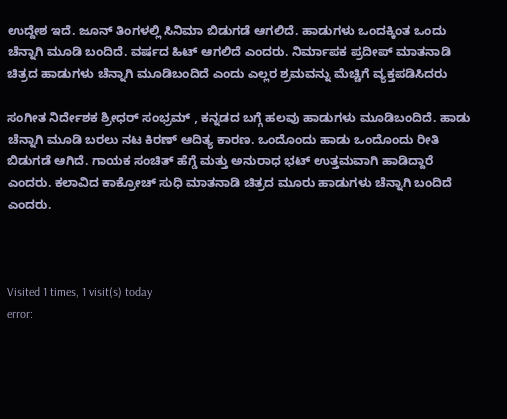ಉದ್ದೇಶ ಇದೆ. ಜೂನ್ ತಿಂಗಳಲ್ಲಿ ಸಿನಿಮಾ ಬಿಡುಗಡೆ ಆಗಲಿದೆ. ಹಾಡುಗಳು ಒಂದಕ್ಕಿಂತ ಒಂದು ಚೆನ್ನಾಗಿ ಮೂಡಿ ಬಂದಿದೆ. ವರ್ಷದ ಹಿಟ್ ಆಗಲಿದೆ ಎಂದರು. ನಿರ್ಮಾಪಕ ಪ್ರದೀಪ್ ಮಾತನಾಡಿ ಚಿತ್ರದ ಹಾಡುಗಳು ಚೆನ್ನಾಗಿ ಮೂಡಿಬಂದಿದೆ ಎಂದು ಎಲ್ಲರ ಶ್ರಮವನ್ನು ಮೆಚ್ಚಿಗೆ ವ್ಯಕ್ತಪಡಿಸಿದರು

ಸಂಗೀತ ನಿರ್ದೇಶಕ ಶ್ರೀಧರ್ ಸಂಭ್ರಮ್ , ಕನ್ನಡದ ಬಗ್ಗೆ ಹಲವು ಹಾಡುಗಳು ಮೂಡಿಬಂದಿದೆ. ಹಾಡು ಚೆನ್ನಾಗಿ ಮೂಡಿ ಬರಲು ನಟ ಕಿರಣ್ ಆದಿತ್ಯ ಕಾರಣ. ಒಂದೊಂದು ಹಾಡು ಒಂದೊಂದು ರೀತಿ ಬಿಡುಗಡೆ ಆಗಿದೆ. ಗಾಯಕ ಸಂಚಿತ್ ಹೆಗ್ಡೆ ಮತ್ತು ಅನುರಾಧ ಭಟ್ ಉತ್ತಮವಾಗಿ ಹಾಡಿದ್ದಾರೆ ಎಂದರು. ಕಲಾವಿದ ಕಾಕ್ರೋಚ್ ಸುಧಿ ಮಾತನಾಡಿ ಚಿತ್ರದ ಮೂರು ಹಾಡುಗಳು ಚೆನ್ನಾಗಿ ಬಂದಿದೆ ಎಂದರು.



Visited 1 times, 1 visit(s) today
error: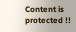Content is protected !!